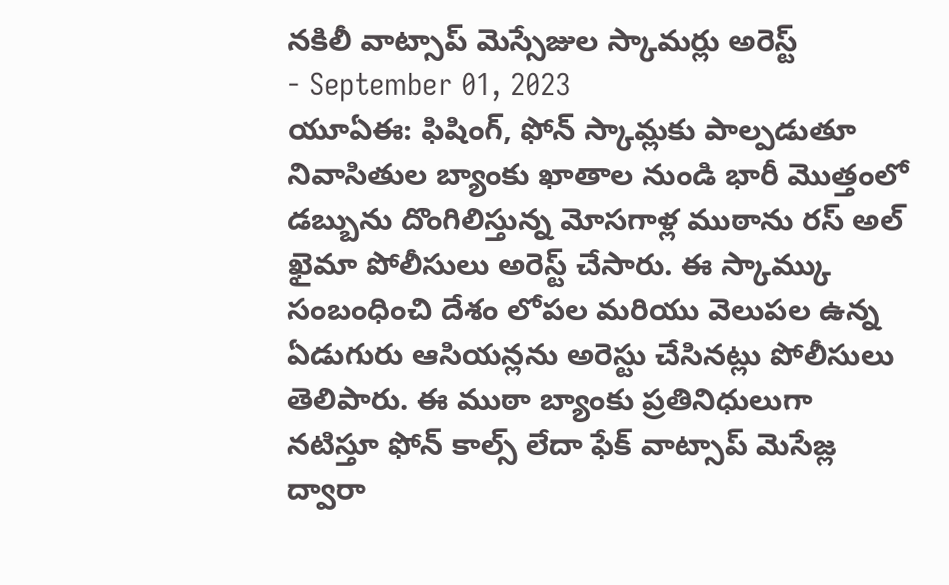నకిలీ వాట్సాప్ మెస్సేజుల స్కామర్లు అరెస్ట్
- September 01, 2023
యూఏఈ: ఫిషింగ్, ఫోన్ స్కామ్లకు పాల్పడుతూ నివాసితుల బ్యాంకు ఖాతాల నుండి భారీ మొత్తంలో డబ్బును దొంగిలిస్తున్న మోసగాళ్ల ముఠాను రస్ అల్ ఖైమా పోలీసులు అరెస్ట్ చేసారు. ఈ స్కామ్కు సంబంధించి దేశం లోపల మరియు వెలుపల ఉన్న ఏడుగురు ఆసియన్లను అరెస్టు చేసినట్లు పోలీసులు తెలిపారు. ఈ ముఠా బ్యాంకు ప్రతినిధులుగా నటిస్తూ ఫోన్ కాల్స్ లేదా ఫేక్ వాట్సాప్ మెసేజ్ల ద్వారా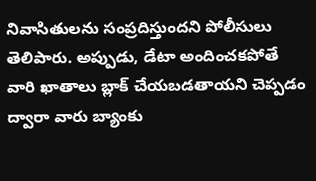నివాసితులను సంప్రదిస్తుందని పోలీసులు తెలిపారు. అప్పుడు, డేటా అందించకపోతే వారి ఖాతాలు బ్లాక్ చేయబడతాయని చెప్పడం ద్వారా వారు బ్యాంకు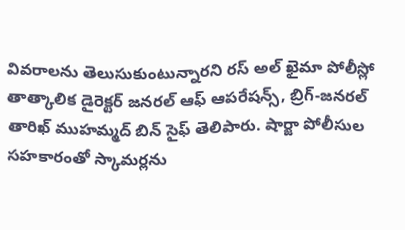వివరాలను తెలుసుకుంటున్నారని రస్ అల్ ఖైమా పోలీస్లో తాత్కాలిక డైరెక్టర్ జనరల్ ఆఫ్ ఆపరేషన్స్, బ్రిగ్-జనరల్ తారిఖ్ ముహమ్మద్ బిన్ సైఫ్ తెలిపారు. షార్జా పోలీసుల సహకారంతో స్కామర్లను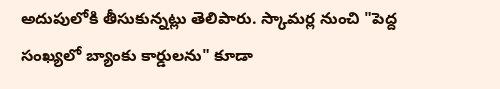అదుపులోకి తీసుకున్నట్లు తెలిపారు. స్కామర్ల నుంచి "పెద్ద సంఖ్యలో బ్యాంకు కార్డులను" కూడా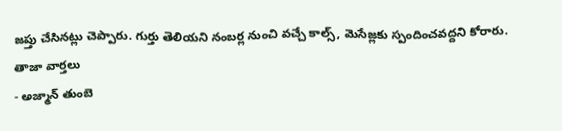జప్తు చేసినట్లు చెప్పారు. గుర్తు తెలియని నంబర్ల నుంచి వచ్చే కాల్స్, మెసేజ్లకు స్పందించవద్దని కోరారు.
తాజా వార్తలు
- అజ్మాన్ తుంబె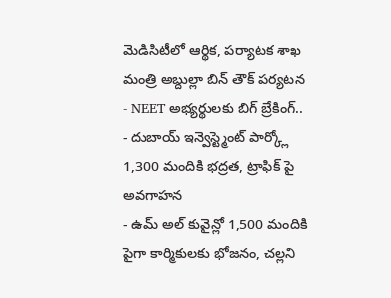మెడిసిటీలో ఆర్థిక, పర్యాటక శాఖ మంత్రి అబ్దుల్లా బిన్ తౌక్ పర్యటన
- NEET అభ్యర్థులకు బిగ్ బ్రేకింగ్..
- దుబాయ్ ఇన్వెస్ట్మెంట్ పార్క్లో 1,300 మందికి భద్రత, ట్రాఫిక్ పై అవగాహన
- ఉమ్ అల్ కువైన్లో 1,500 మందికి పైగా కార్మికులకు భోజనం, చల్లని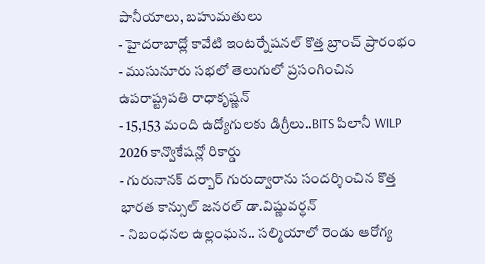పానీయాలు, బహుమతులు
- హైదరాబాద్లో కావేటి ఇంటర్నేషనల్ కొత్త బ్రాంచ్ ప్రారంభం
- ముసునూరు సభలో తెలుగులో ప్రసంగించిన ఉపరాష్ట్రపతి రాధాకృష్ణన్
- 15,153 మంది ఉద్యోగులకు డిగ్రీలు..BITS పిలానీ WILP 2026 కాన్వొకేషన్లో రికార్డు
- గురునానక్ దర్బార్ గురుద్వారాను సందర్శించిన కొత్త భారత కాన్సుల్ జనరల్ డా.విష్ణువర్ధన్
- నిబంధనల ఉల్లంఘన.. సల్మియాలో రెండు ఆరోగ్య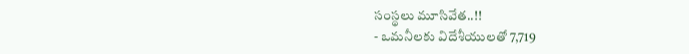సంస్థలు మూసివేత..!!
- ఒమనీలకు విదేశీయులతో 7,719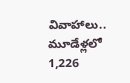వివాహాలు.. మూడేళ్లలో 1,226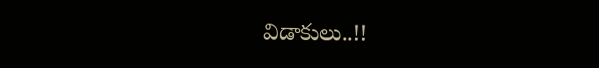విడాకులు..!!